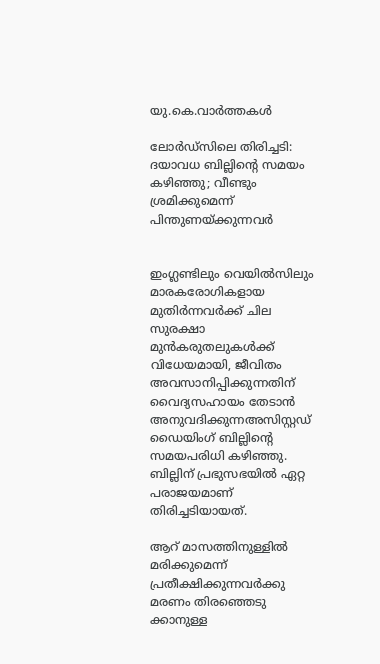യു.കെ.വാര്‍ത്തകള്‍

ലോര്‍ഡ്‌സിലെ തിരിച്ചടി: ദയാവധ ബില്ലിന്റെ സമയം കഴിഞ്ഞു; വീണ്ടും ശ്രമിക്കുമെന്ന് പിന്തുണയ്ക്കുന്നവര്‍


ഇംഗ്ലണ്ടിലും വെയില്‍സിലും മാരകരോഗികളായ മുതിര്‍ന്നവര്‍ക്ക് ചില സുരക്ഷാ മുന്‍കരുതലുകള്‍ക്ക് വിധേയമായി, ജീവിതം അവസാനിപ്പിക്കുന്നതിന് വൈദ്യസഹായം തേടാന്‍ അനുവദിക്കുന്നഅസിസ്റ്റഡ് ഡൈയിംഗ് ബില്ലിന്റെ സമയപരിധി കഴിഞ്ഞു. ബില്ലിന് പ്രഭുസഭയില്‍ ഏറ്റ പരാജയമാണ് തിരിച്ചടിയായത്.

ആറ് മാസത്തിനുള്ളില്‍ മരിക്കുമെന്ന് പ്രതീക്ഷിക്കുന്നവര്‍ക്കു മരണം തിരഞ്ഞെടു ക്കാനുള്ള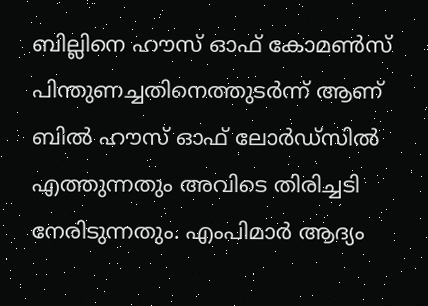ബില്ലിനെ ഹൗസ് ഓഫ് കോമണ്‍സ് പിന്തുണച്ചതിനെത്തുടര്‍ന്ന് ആണ് ബില്‍ ഹൗസ് ഓഫ് ലോര്‍ഡ്‌സില്‍ എത്തുന്നതും അവിടെ തിരിച്ചടി നേരിടുന്നതും. എംപിമാര്‍ ആദ്യം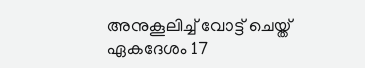അനുകൂലിച്ച് വോട്ട് ചെയ്ത് ഏകദേശം 17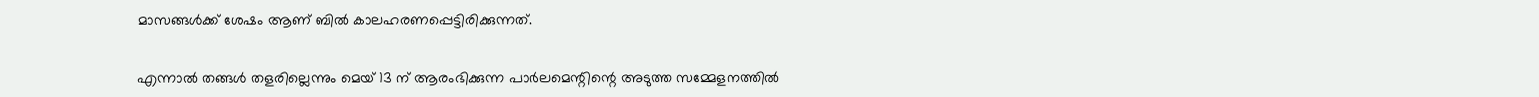മാസങ്ങള്‍ക്ക് ശേഷം ആണ് ബില്‍ കാലഹരണപ്പെട്ടിരിക്കുന്നത്.


എന്നാല്‍ തങ്ങള്‍ തളരില്ലെന്നും മെയ് 13 ന് ആരംഭിക്കുന്ന പാര്‍ലമെന്റിന്റെ അടുത്ത സമ്മേളനത്തില്‍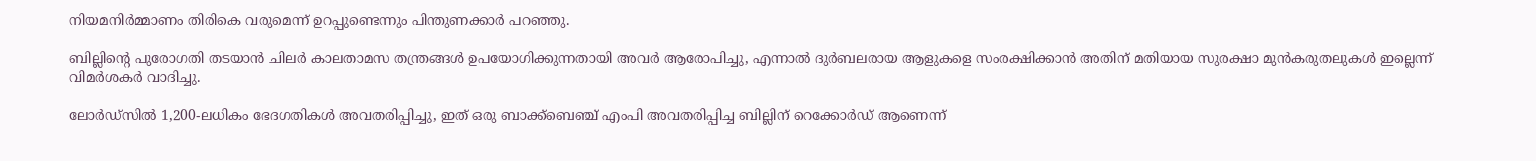നിയമനിര്‍മ്മാണം തിരികെ വരുമെന്ന് ഉറപ്പുണ്ടെന്നും പിന്തുണക്കാര്‍ പറഞ്ഞു.

ബില്ലിന്റെ പുരോഗതി തടയാന്‍ ചിലര്‍ കാലതാമസ തന്ത്രങ്ങള്‍ ഉപയോഗിക്കുന്നതായി അവര്‍ ആരോപിച്ചു, എന്നാല്‍ ദുര്‍ബലരായ ആളുകളെ സംരക്ഷിക്കാന്‍ അതിന് മതിയായ സുരക്ഷാ മുന്‍കരുതലുകള്‍ ഇല്ലെന്ന് വിമര്‍ശകര്‍ വാദിച്ചു.

ലോര്‍ഡ്‌സില്‍ 1,200-ലധികം ഭേദഗതികള്‍ അവതരിപ്പിച്ചു, ഇത് ഒരു ബാക്ക്ബെഞ്ച് എംപി അവതരിപ്പിച്ച ബില്ലിന് റെക്കോര്‍ഡ് ആണെന്ന്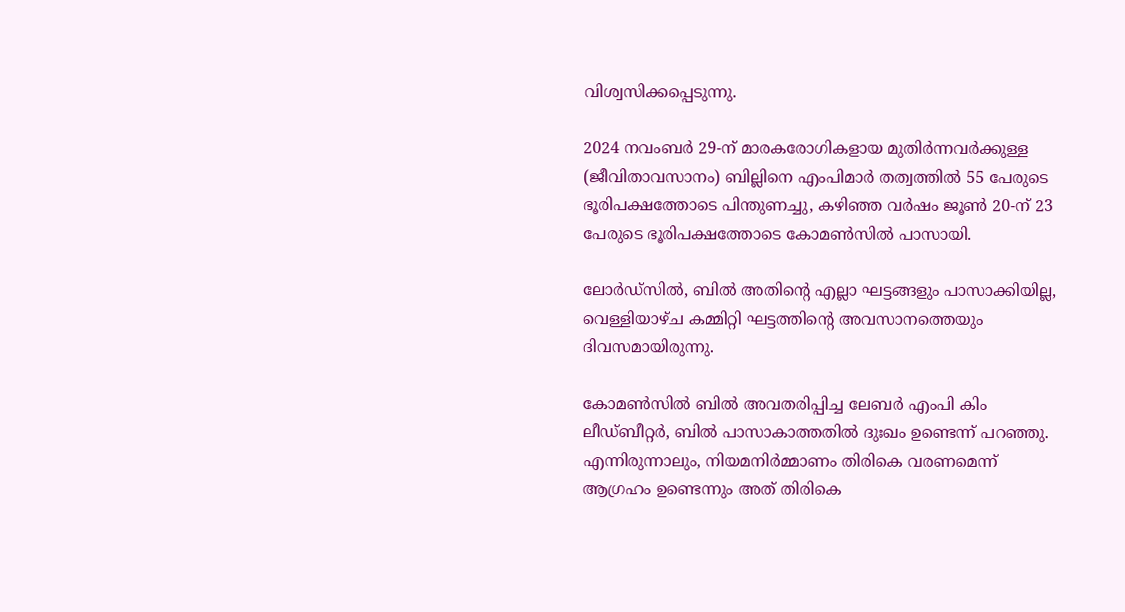വിശ്വസിക്കപ്പെടുന്നു.

2024 നവംബര്‍ 29-ന് മാരകരോഗികളായ മുതിര്‍ന്നവര്‍ക്കുള്ള (ജീവിതാവസാനം) ബില്ലിനെ എംപിമാര്‍ തത്വത്തില്‍ 55 പേരുടെ ഭൂരിപക്ഷത്തോടെ പിന്തുണച്ചു, കഴിഞ്ഞ വര്‍ഷം ജൂണ്‍ 20-ന് 23 പേരുടെ ഭൂരിപക്ഷത്തോടെ കോമണ്‍സില്‍ പാസായി.

ലോര്‍ഡ്‌സില്‍, ബില്‍ അതിന്റെ എല്ലാ ഘട്ടങ്ങളും പാസാക്കിയില്ല, വെള്ളിയാഴ്ച കമ്മിറ്റി ഘട്ടത്തിന്റെ അവസാനത്തെയും ദിവസമായിരുന്നു.

കോമണ്‍സില്‍ ബില്‍ അവതരിപ്പിച്ച ലേബര്‍ എംപി കിം ലീഡ്‌ബീറ്റര്‍, ബില്‍ പാസാകാത്തതില്‍ ദുഃഖം ഉണ്ടെന്ന് പറഞ്ഞു. എന്നിരുന്നാലും, നിയമനിര്‍മ്മാണം തിരികെ വരണമെന്ന് ആഗ്രഹം ഉണ്ടെന്നും അത് തിരികെ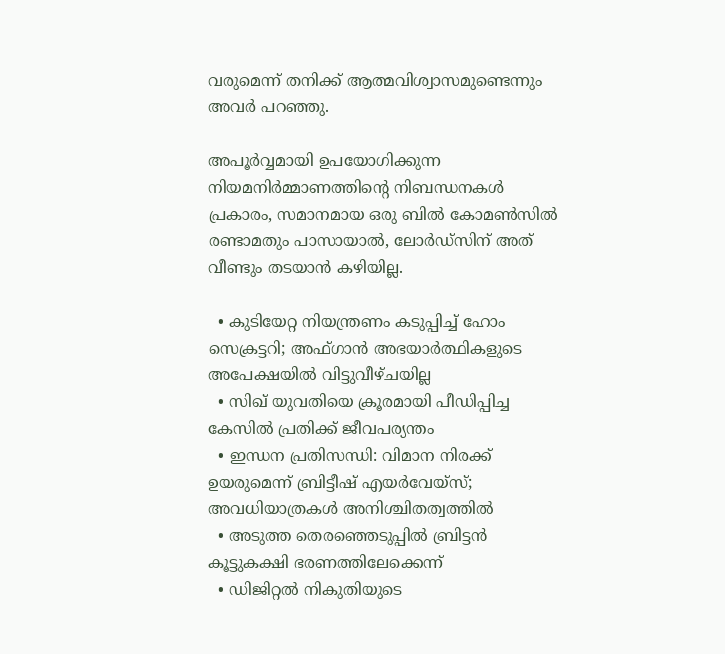വരുമെന്ന് തനിക്ക് ആത്മവിശ്വാസമുണ്ടെന്നും അവര്‍ പറഞ്ഞു.

അപൂര്‍വ്വമായി ഉപയോഗിക്കുന്ന നിയമനിര്‍മ്മാണത്തിന്റെ നിബന്ധനകള്‍ പ്രകാരം, സമാനമായ ഒരു ബില്‍ കോമണ്‍സില്‍ രണ്ടാമതും പാസായാല്‍, ലോര്‍ഡ്‌സിന് അത് വീണ്ടും തടയാന്‍ കഴിയില്ല.

  • കുടിയേറ്റ നിയന്ത്രണം കടുപ്പിച്ച് ഹോം സെക്രട്ടറി; അഫ്ഗാന്‍ അഭയാര്‍ത്ഥികളുടെ അപേക്ഷയില്‍ വിട്ടുവീഴ്ചയില്ല
  • സിഖ് യുവതിയെ ക്രൂരമായി പീഡിപ്പിച്ച കേസില്‍ പ്രതിക്ക് ജീവപര്യന്തം
  • ഇന്ധന പ്രതിസന്ധി: വിമാന നിരക്ക് ഉയരുമെന്ന് ബ്രിട്ടീഷ് എയര്‍വേയ്‌സ്; അവധിയാത്രകള്‍ അനിശ്ചിതത്വത്തില്‍
  • അടുത്ത തെരഞ്ഞെടുപ്പില്‍ ബ്രിട്ടന്‍ കൂട്ടുകക്ഷി ഭരണത്തിലേക്കെന്ന്
  • ഡിജിറ്റല്‍ നികുതിയുടെ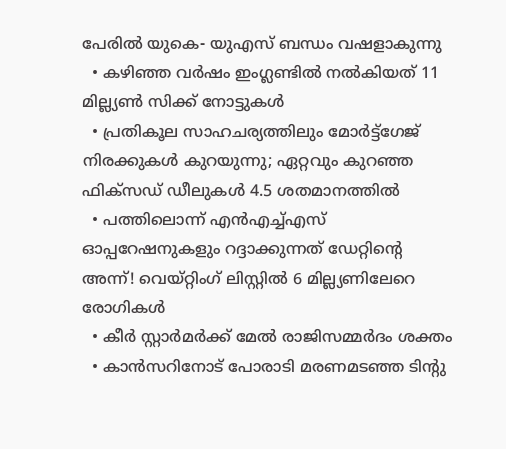പേരില്‍ യുകെ- യുഎസ് ബന്ധം വഷളാകുന്നു
  • കഴിഞ്ഞ വര്‍ഷം ഇംഗ്ലണ്ടില്‍ നല്‍കിയത് 11 മില്ല്യണ്‍ സിക്ക് നോട്ടുകള്‍
  • പ്രതികൂല സാഹചര്യത്തിലും മോര്‍ട്ട്‌ഗേജ് നിരക്കുകള്‍ കുറയുന്നു; ഏറ്റവും കുറഞ്ഞ ഫിക്‌സഡ് ഡീലുകള്‍ 4.5 ശതമാനത്തില്‍
  • പത്തിലൊന്ന് എന്‍എച്ച്എസ് ഓപ്പറേഷനുകളും റദ്ദാക്കുന്നത് ഡേറ്റിന്റെ അന്ന്! വെയ്റ്റിംഗ് ലിസ്റ്റില്‍ 6 മില്ല്യണിലേറെ രോഗികള്‍
  • കീര്‍ സ്റ്റാര്‍മര്‍ക്ക് മേല്‍ രാജിസമ്മര്‍ദം ശക്തം
  • കാന്‍സറിനോട് പോരാടി മരണമടഞ്ഞ ടിന്റു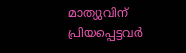മാത്യുവിന് പ്രിയപ്പെട്ടവര്‍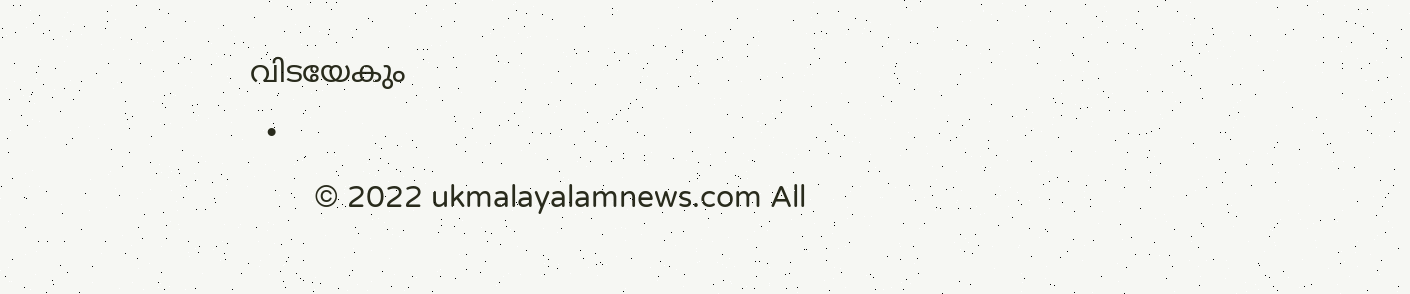വിടയേകും
  •
        © 2022 ukmalayalamnews.com All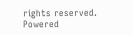rights reserved. Powered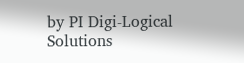by PI Digi-Logical Solutions